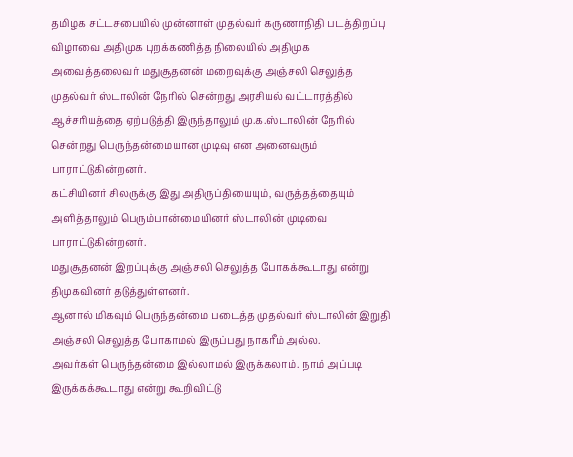தமிழக சட்டசபையில் முன்னாள் முதல்வர் கருணாநிதி படத்திறப்பு விழாவை அதிமுக புறக்கணித்த நிலையில் அதிமுக அவைத்தலைவர் மதுசூதனன் மறைவுக்கு அஞ்சலி செலுத்த முதல்வர் ஸ்டாலின் நேரில் சென்றது அரசியல் வட்டாரத்தில் ஆச்சரியத்தை ஏற்படுத்தி இருந்தாலும் மு.க.ஸ்டாலின் நேரில் சென்றது பெருந்தன்மையான முடிவு என அனைவரும் பாராட்டுகின்றனர்.
கட்சியினர் சிலருக்கு இது அதிருப்தியையும், வருத்தத்தையும் அளித்தாலும் பெரும்பான்மையினர் ஸ்டாலின் முடிவை பாராட்டுகின்றனர்.
மதுசூதனன் இறப்புக்கு அஞ்சலி செலுத்த போகக்கூடாது என்று திமுகவினர் தடுத்துள்ளனர்.
ஆனால் மிகவும் பெருந்தன்மை படைத்த முதல்வர் ஸ்டாலின் இறுதி அஞ்சலி செலுத்த போகாமல் இருப்பது நாகரீம் அல்ல.
அவர்கள் பெருந்தன்மை இல்லாமல் இருக்கலாம். நாம் அப்படி இருக்கக்கூடாது என்று கூறிவிட்டு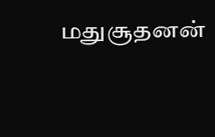மதுசூதனன்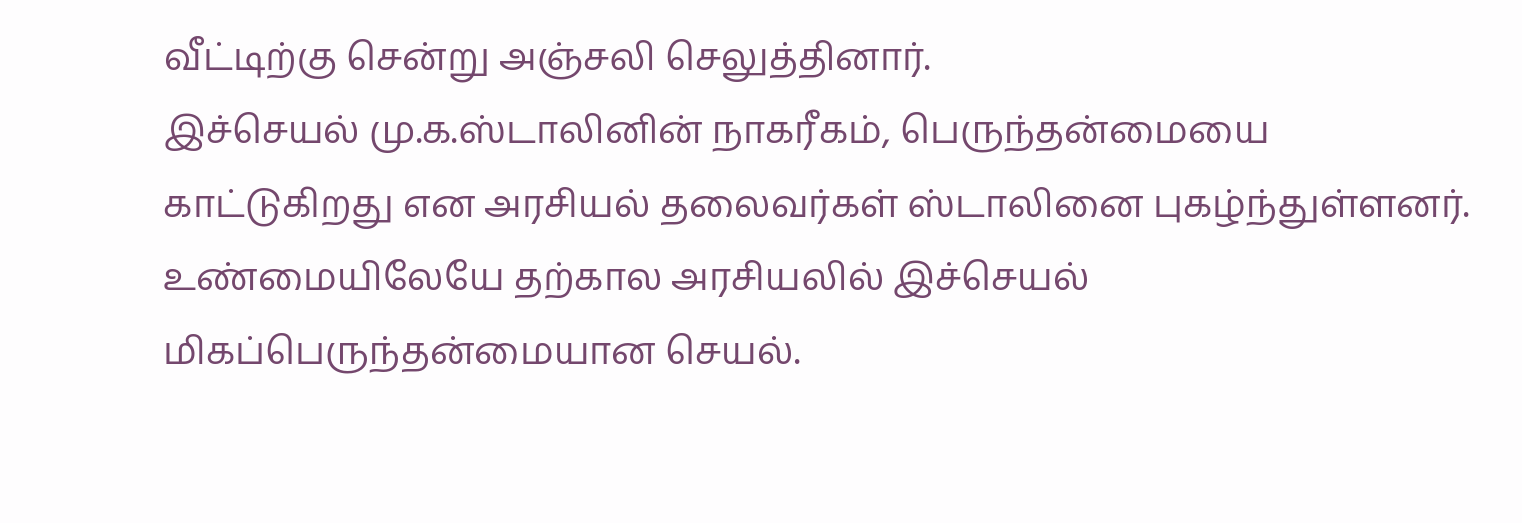வீட்டிற்கு சென்று அஞ்சலி செலுத்தினார்.
இச்செயல் மு.க.ஸ்டாலினின் நாகரீகம், பெருந்தன்மையை காட்டுகிறது என அரசியல் தலைவர்கள் ஸ்டாலினை புகழ்ந்துள்ளனர்.
உண்மையிலேயே தற்கால அரசியலில் இச்செயல் மிகப்பெருந்தன்மையான செயல்.